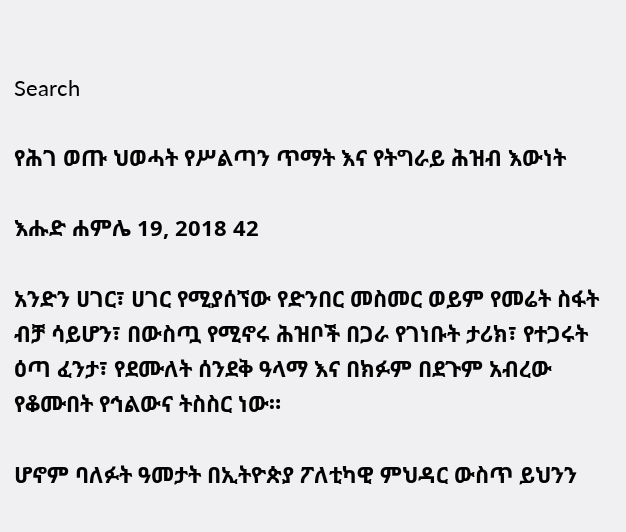Search

የሕገ ወጡ ህወሓት የሥልጣን ጥማት እና የትግራይ ሕዝብ እውነት

እሑድ ሐምሌ 19, 2018 42

አንድን ሀገር፣ ሀገር የሚያሰኘው የድንበር መስመር ወይም የመሬት ስፋት ብቻ ሳይሆን፣ በውስጧ የሚኖሩ ሕዝቦች በጋራ የገነቡት ታሪክ፣ የተጋሩት ዕጣ ፈንታ፣ የደሙለት ሰንደቅ ዓላማ እና በክፉም በደጉም አብረው የቆሙበት የኅልውና ትስስር ነው።

ሆኖም ባለፉት ዓመታት በኢትዮጵያ ፖለቲካዊ ምህዳር ውስጥ ይህንን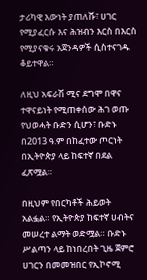ታሪካዊ እውነት ያጠለሹ፣ ሀገር የሚያፈርሱ እና ሕዝብን እርስ በእርስ የሚያናቁሩ አጀንዳዎች ሲስተናገዱ ቆይተዋል።

ለዚህ አፍራሽ ሚና ደግሞ በዋና ተዋናይነት የሚጠቀሰው ሕገ ወጡ የህወሓት ቡድን ሲሆን፣ ቡድኑ በ2013 ዓ.ም በከፈተው ጦርነት በኢትዮጵያ ላይ ከፍተኛ በደል ፈጽሟል።

በዚህም የበርካቶች ሕይወት አልፏል። የኢትዮጵያ ከፍተኛ ሀብትና መሠረተ ልማት ወድሟል። ቡድኑ ሥልጣን ላይ ከነበረበት ጊዜ ጀምሮ ሀገርን በመመዝበር የኢኮኖሚ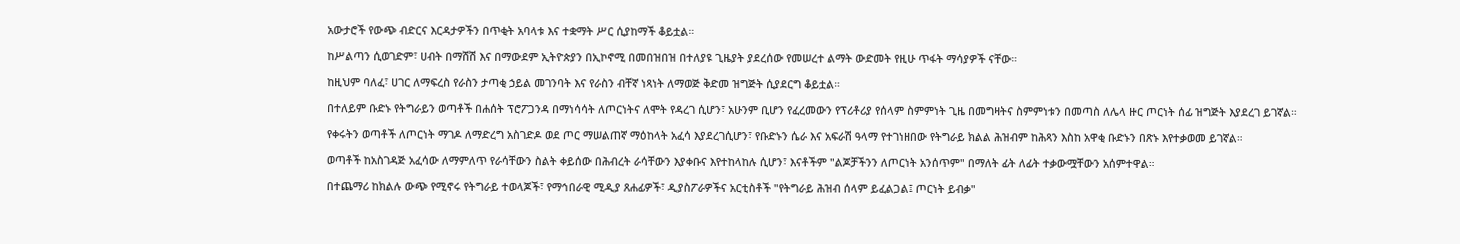አውታሮች የውጭ ብድርና እርዳታዎችን በጥቂት አባላቱ እና ተቋማት ሥር ሲያከማች ቆይቷል።

ከሥልጣን ሲወገድም፣ ሀብት በማሸሽ እና በማውደም ኢትዮጵያን በኢኮኖሚ በመበዝበዝ በተለያዩ ጊዜያት ያደረሰው የመሠረተ ልማት ውድመት የዚሁ ጥፋት ማሳያዎች ናቸው።

ከዚህም ባለፈ፣ ሀገር ለማፍረስ የራስን ታጣቂ ኃይል መገንባት እና የራስን ብቸኛ ነጻነት ለማወጅ ቅድመ ዝግጅት ሲያደርግ ቆይቷል።

በተለይም ቡድኑ የትግራይን ወጣቶች በሐሰት ፕሮፖጋንዳ በማነሳሳት ለጦርነትና ለሞት የዳረገ ሲሆን፣ አሁንም ቢሆን የፈረመውን የፕሪቶሪያ የሰላም ስምምነት ጊዜ በመግዛትና ስምምነቱን በመጣስ ለሌላ ዙር ጦርነት ሰፊ ዝግጅት እያደረገ ይገኛል።

የቀሩትን ወጣቶች ለጦርነት ማገዶ ለማድረግ አስገድዶ ወደ ጦር ማሠልጠኛ ማዕከላት አፈሳ እያደረገሲሆን፣ የቡድኑን ሴራ እና አፍራሽ ዓላማ የተገነዘበው የትግራይ ክልል ሕዝብም ከሕጻን እስከ አዋቂ ቡድኑን በጽኑ እየተቃወመ ይገኛል።

ወጣቶች ከአስገዳጅ አፈሳው ለማምለጥ የራሳቸውን ስልት ቀይሰው በሕብረት ራሳቸውን እያቀቡና እየተከላከሉ ሲሆን፣ እናቶችም "ልጆቻችንን ለጦርነት አንሰጥም" በማለት ፊት ለፊት ተቃውሟቸውን አሰምተዋል።

በተጨማሪ ከክልሉ ውጭ የሚኖሩ የትግራይ ተወላጆች፣ የማኅበራዊ ሚዲያ ጸሐፊዎች፣ ዲያስፖራዎችና አርቲስቶች "የትግራይ ሕዝብ ሰላም ይፈልጋል፤ ጦርነት ይብቃ"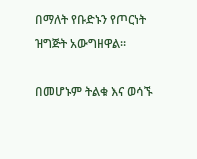በማለት የቡድኑን የጦርነት ዝግጅት አውግዘዋል።

በመሆኑም ትልቁ እና ወሳኙ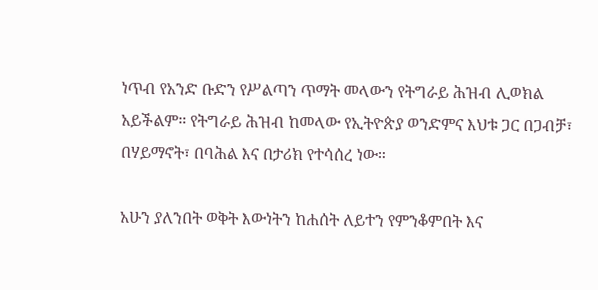ነጥብ የአንድ ቡድን የሥልጣን ጥማት መላውን የትግራይ ሕዝብ ሊወክል አይችልም። የትግራይ ሕዝብ ከመላው የኢትዮጵያ ወንድምና እህቱ ጋር በጋብቻ፣ በሃይማኖት፣ በባሕል እና በታሪክ የተሳሰረ ነው።

አሁን ያለንበት ወቅት እውነትን ከሐሰት ለይተን የምንቆምበት እና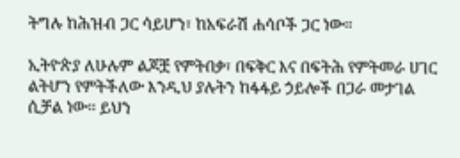ትግሉ ከሕዝብ ጋር ሳይሆን፣ ከአፍራሽ ሐሳቦች ጋር ነው።

ኢትዮጵያ ለሁሉም ልጆቿ የምትበቃ፣ በፍቅር እና በፍትሕ የምትመራ ሀገር ልትሆን የምትችለው እንዲህ ያሉትን ከፋፋይ ኃይሎች በጋራ መታገል ሲቻል ነው። ይህን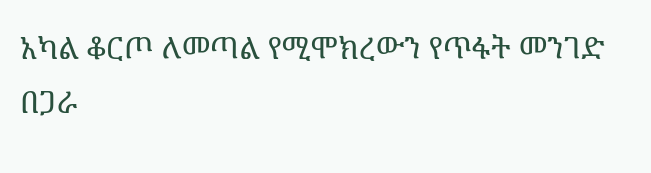አካል ቆርጦ ለመጣል የሚሞክረውን የጥፋት መንገድ በጋራ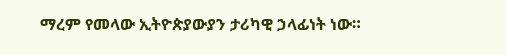ማረም የመላው ኢትዮጵያውያን ታሪካዊ ኃላፊነት ነው።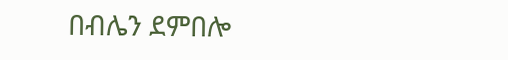በብሌን ደምበሎ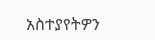አስተያየትዎን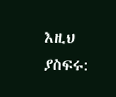እዚህ ያስፍሩ: